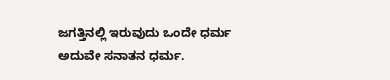ಜಗತ್ತಿನಲ್ಲಿ ಇರುವುದು ಒಂದೇ ಧರ್ಮ ಅದುವೇ ಸನಾತನ ಧರ್ಮ.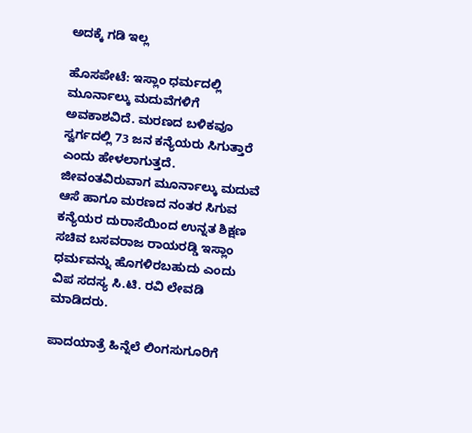ಅದಕ್ಕೆ ಗಡಿ ಇಲ್ಲ

ಹೊಸಪೇಟೆ: ಇಸ್ಲಾಂ ಧರ್ಮದಲ್ಲಿ ಮೂರ್ನಾಲ್ಕು ಮದುವೆಗಳಿಗೆ ಅವಕಾಶವಿದೆ. ಮರಣದ ಬಳಿಕವೂ ಸ್ವರ್ಗದಲ್ಲಿ 73 ಜನ ಕನ್ಯೆಯರು ಸಿಗುತ್ತಾರೆ ಎಂದು ಹೇಳಲಾಗುತ್ತದೆ. ಜೀವಂತವಿರುವಾಗ ಮೂರ್ನಾಲ್ಕು ಮದುವೆ ಆಸೆ ಹಾಗೂ ಮರಣದ ನಂತರ ಸಿಗುವ ಕನ್ಯೆಯರ ದುರಾಸೆಯಿಂದ ಉನ್ನತ ಶಿಕ್ಷಣ ಸಚಿವ ಬಸವರಾಜ ರಾಯರಡ್ಡಿ ಇಸ್ಲಾಂ ಧರ್ಮವನ್ನು ಹೊಗಳಿರಬಹುದು ಎಂದು ವಿಪ ಸದಸ್ಯ ಸಿ.ಟಿ. ರವಿ ಲೇವಡಿ ಮಾಡಿದರು.

ಪಾದಯಾತ್ರೆ ಹಿನ್ನೆಲೆ ಲಿಂಗಸುಗೂರಿಗೆ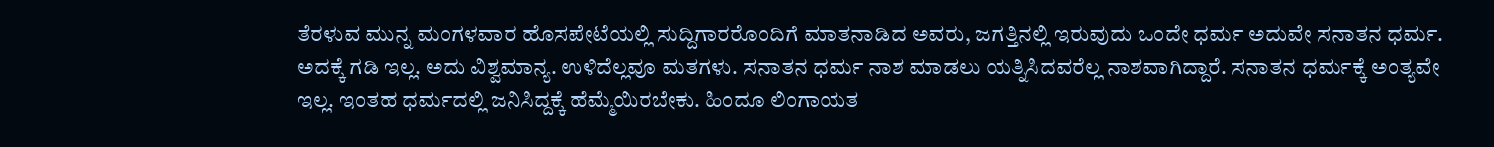ತೆರಳುವ ಮುನ್ನ ಮಂಗಳವಾರ ಹೊಸಪೇಟೆಯಲ್ಲಿ ಸುದ್ದಿಗಾರರೊಂದಿಗೆ ಮಾತನಾಡಿದ ಅವರು, ಜಗತ್ತಿನಲ್ಲಿ ಇರುವುದು ಒಂದೇ ಧರ್ಮ ಅದುವೇ ಸನಾತನ ಧರ್ಮ. ಅದಕ್ಕೆ ಗಡಿ ಇಲ್ಲ. ಅದು ವಿಶ್ವಮಾನ್ಯ. ಉಳಿದೆಲ್ಲವೂ ಮತಗಳು. ಸನಾತನ ಧರ್ಮ ನಾಶ ಮಾಡಲು ಯತ್ನಿಸಿದವರೆಲ್ಲ ನಾಶವಾಗಿದ್ದಾರೆ. ಸನಾತನ ಧರ್ಮಕ್ಕೆ ಅಂತ್ಯವೇ ಇಲ್ಲ. ಇಂತಹ ಧರ್ಮದಲ್ಲಿ ಜನಿಸಿದ್ದಕ್ಕೆ ಹೆಮ್ಮೆಯಿರಬೇಕು. ಹಿಂದೂ ಲಿಂಗಾಯತ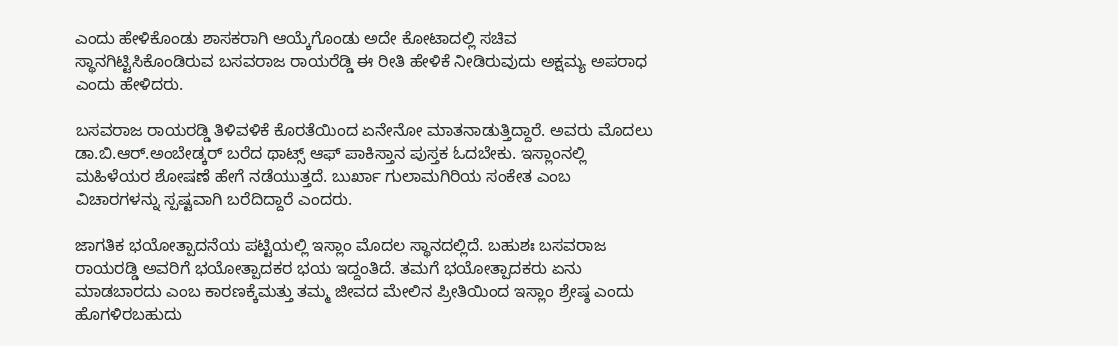ಎಂದು ಹೇಳಿಕೊಂಡು ಶಾಸಕರಾಗಿ ಆಯ್ಕೆಗೊಂಡು ಅದೇ ಕೋಟಾದಲ್ಲಿ ಸಚಿವ ಸ್ಥಾನಗಿಟ್ಟಿಸಿಕೊಂಡಿರುವ ಬಸವರಾಜ ರಾಯರೆಡ್ಡಿ ಈ ರೀತಿ ಹೇಳಿಕೆ ನೀಡಿರುವುದು ಅಕ್ಷಮ್ಯ ಅಪರಾಧ ಎಂದು ಹೇಳಿದರು.

ಬಸವರಾಜ ರಾಯರಡ್ಡಿ ತಿಳಿವಳಿಕೆ ಕೊರತೆಯಿಂದ ಏನೇನೋ ಮಾತನಾಡುತ್ತಿದ್ದಾರೆ. ಅವರು ಮೊದಲು ಡಾ.ಬಿ.ಆರ್‌.ಅಂಬೇಡ್ಕರ್‌ ಬರೆದ ಥಾಟ್ಸ್‌ ಆಫ್‌ ಪಾಕಿಸ್ತಾನ ಪುಸ್ತಕ ಓದಬೇಕು. ಇಸ್ಲಾಂನಲ್ಲಿ ಮಹಿಳೆಯರ ಶೋಷಣೆ ಹೇಗೆ ನಡೆಯುತ್ತದೆ. ಬುರ್ಖಾ ಗುಲಾಮಗಿರಿಯ ಸಂಕೇತ ಎಂಬ ವಿಚಾರಗಳನ್ನು ಸ್ಪಷ್ಟವಾಗಿ ಬರೆದಿದ್ದಾರೆ ಎಂದರು.

ಜಾಗತಿಕ ಭಯೋತ್ಪಾದನೆಯ ಪಟ್ಟಿಯಲ್ಲಿ ಇಸ್ಲಾಂ ಮೊದಲ ಸ್ಥಾನದಲ್ಲಿದೆ. ಬಹುಶಃ ಬಸವರಾಜ ರಾಯರಡ್ಡಿ ಅವರಿಗೆ ಭಯೋತ್ಪಾದಕರ ಭಯ ಇದ್ದಂತಿದೆ. ತಮಗೆ ಭಯೋತ್ಪಾದಕರು ಏನು ಮಾಡಬಾರದು ಎಂಬ ಕಾರಣಕ್ಕೆಮತ್ತು ತಮ್ಮ ಜೀವದ ಮೇಲಿನ ಪ್ರೀತಿಯಿಂದ ಇಸ್ಲಾಂ ಶ್ರೇಷ್ಠ ಎಂದು ಹೊಗಳಿರಬಹುದು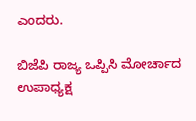ಎಂದರು.

ಬಿಜೆಪಿ ರಾಜ್ಯ ಒಪ್ಪಿಸಿ ಮೋರ್ಚಾದ ಉಪಾಧ್ಯಕ್ಷ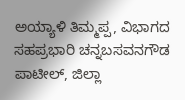ಅಯ್ಯಾಳಿ ತಿಮ್ಮಪ್ಪ, ವಿಭಾಗದ ಸಹಪ್ರಭಾರಿ ಚನ್ನಬಸವನಗೌಡ ಪಾಟೀಲ್, ಜಿಲ್ಲಾ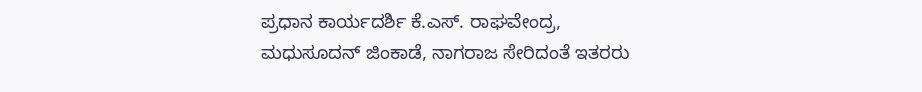ಪ್ರಧಾನ ಕಾರ್ಯದರ್ಶಿ ಕೆ.ಎಸ್. ರಾಘವೇಂದ್ರ, ಮಧುಸೂದನ್ ಜಿಂಕಾಡೆ, ನಾಗರಾಜ ಸೇರಿದಂತೆ ಇತರರು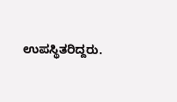ಉಪಸ್ಥಿತರಿದ್ದರು.